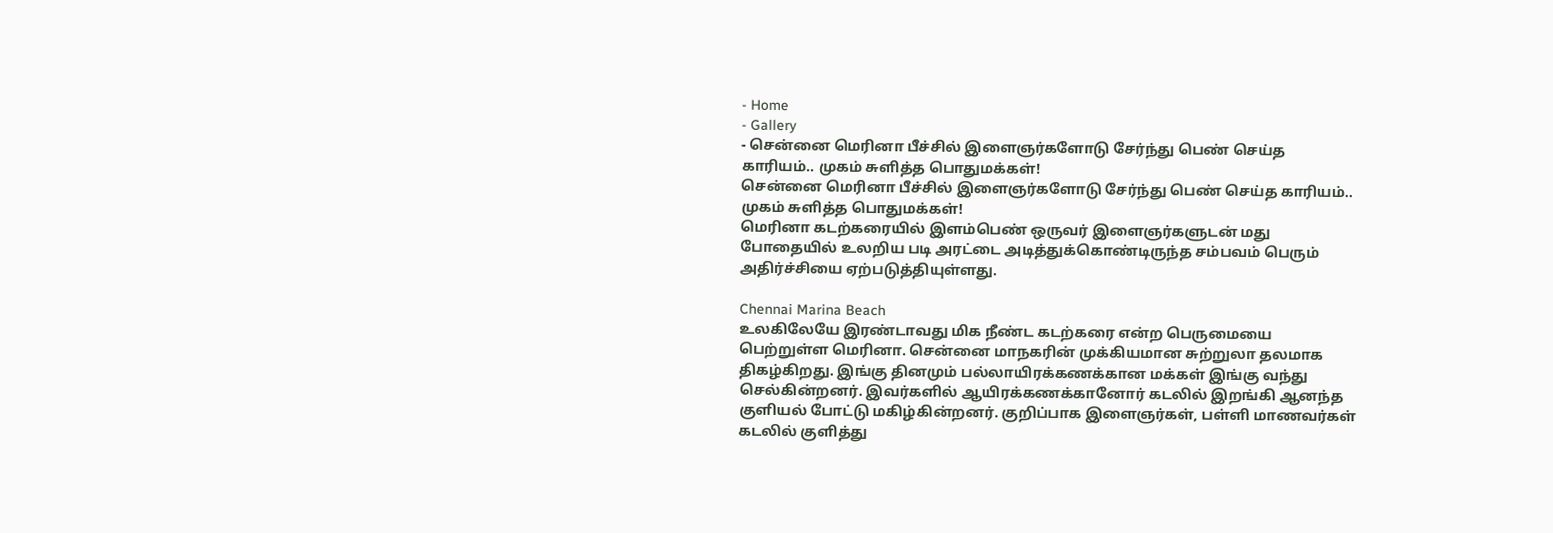- Home
- Gallery
- சென்னை மெரினா பீச்சில் இளைஞர்களோடு சேர்ந்து பெண் செய்த காரியம்.. முகம் சுளித்த பொதுமக்கள்!
சென்னை மெரினா பீச்சில் இளைஞர்களோடு சேர்ந்து பெண் செய்த காரியம்.. முகம் சுளித்த பொதுமக்கள்!
மெரினா கடற்கரையில் இளம்பெண் ஒருவர் இளைஞர்களுடன் மது போதையில் உலறிய படி அரட்டை அடித்துக்கொண்டிருந்த சம்பவம் பெரும் அதிர்ச்சியை ஏற்படுத்தியுள்ளது.

Chennai Marina Beach
உலகிலேயே இரண்டாவது மிக நீண்ட கடற்கரை என்ற பெருமையை பெற்றுள்ள மெரினா. சென்னை மாநகரின் முக்கியமான சுற்றுலா தலமாக திகழ்கிறது. இங்கு தினமும் பல்லாயிரக்கணக்கான மக்கள் இங்கு வந்து செல்கின்றனர். இவர்களில் ஆயிரக்கணக்கானோர் கடலில் இறங்கி ஆனந்த குளியல் போட்டு மகிழ்கின்றனர். குறிப்பாக இளைஞர்கள், பள்ளி மாணவர்கள் கடலில் குளித்து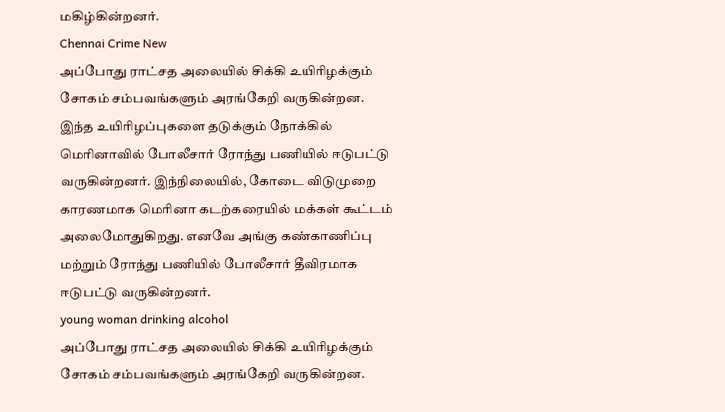மகிழ்கின்றனர்.
Chennai Crime New
அப்போது ராட்சத அலையில் சிக்கி உயிரிழக்கும் சோகம் சம்பவங்களும் அரங்கேறி வருகின்றன. இந்த உயிரிழப்புகளை தடுக்கும் நோக்கில் மெரினாவில் போலீசார் ரோந்து பணியில் ஈடுபட்டு வருகின்றனர். இந்நிலையில், கோடை விடுமுறை காரணமாக மெரினா கடற்கரையில் மக்கள் கூட்டம் அலைமோதுகிறது. எனவே அங்கு கண்காணிப்பு மற்றும் ரோந்து பணியில் போலீசார் தீவிரமாக ஈடுபட்டு வருகின்றனர்.
young woman drinking alcohol
அப்போது ராட்சத அலையில் சிக்கி உயிரிழக்கும் சோகம் சம்பவங்களும் அரங்கேறி வருகின்றன.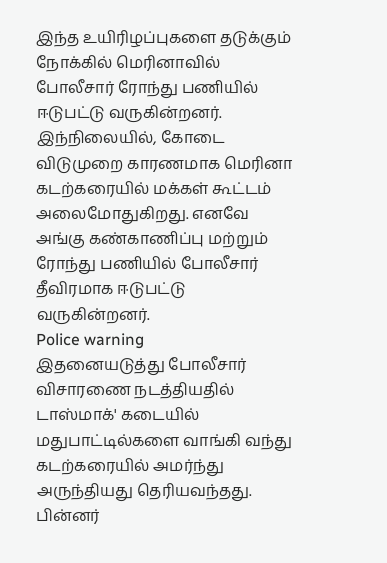இந்த உயிரிழப்புகளை தடுக்கும் நோக்கில் மெரினாவில் போலீசார் ரோந்து பணியில் ஈடுபட்டு வருகின்றனர். இந்நிலையில், கோடை விடுமுறை காரணமாக மெரினா கடற்கரையில் மக்கள் கூட்டம் அலைமோதுகிறது. எனவே அங்கு கண்காணிப்பு மற்றும் ரோந்து பணியில் போலீசார் தீவிரமாக ஈடுபட்டு வருகின்றனர்.
Police warning
இதனையடுத்து போலீசார் விசாரணை நடத்தியதில் டாஸ்மாக்' கடையில் மதுபாட்டில்களை வாங்கி வந்து கடற்கரையில் அமர்ந்து அருந்தியது தெரியவந்தது. பின்னர்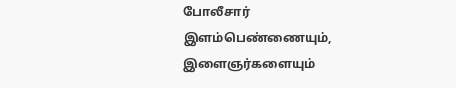போலீசார் இளம்பெண்ணையும், இளைஞர்களையும்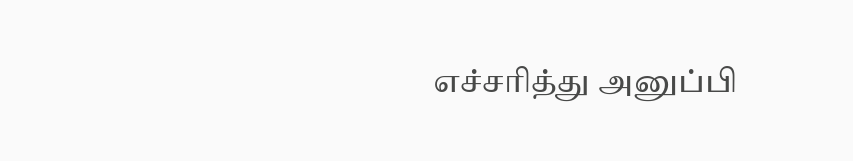எச்சரித்து அனுப்பி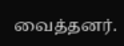வைத்தனர்.